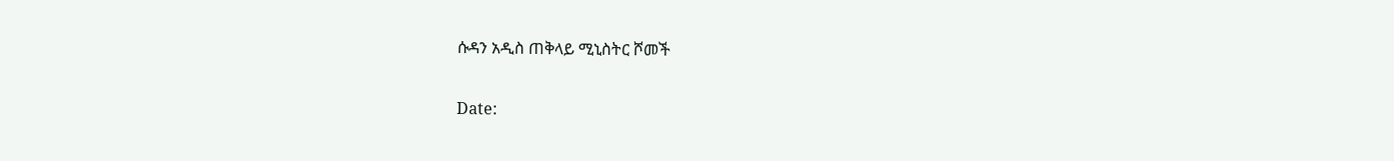ሱዳን አዲስ ጠቅላይ ሚኒስትር ሾመች

Date: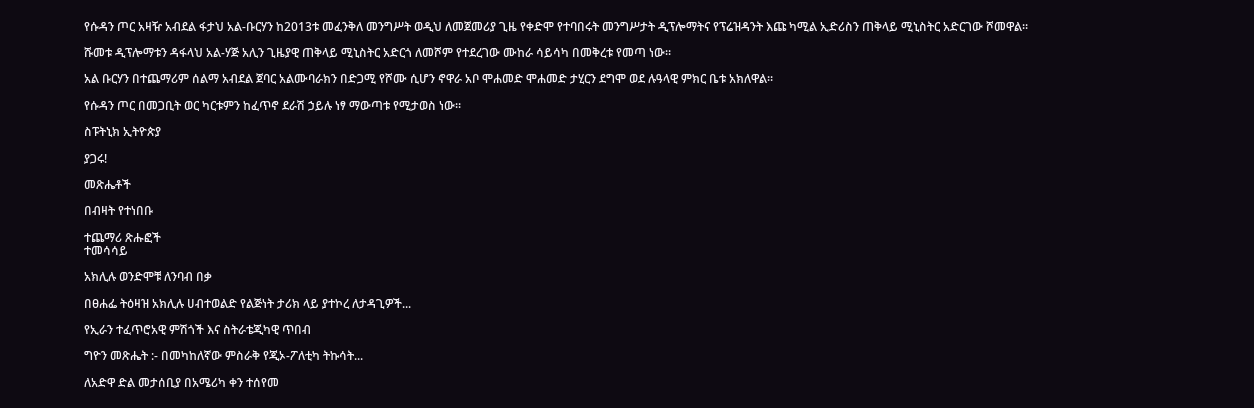የሱዳን ጦር አዛዥ አብደል ፋታህ አል-ቡርሃን ከ2013ቱ መፈንቅለ መንግሥት ወዲህ ለመጀመሪያ ጊዜ የቀድሞ የተባበሩት መንግሥታት ዲፕሎማትና የፕሬዝዳንት እጩ ካሚል ኢድሪስን ጠቅላይ ሚኒስትር አድርገው ሾመዋል።

ሹመቱ ዲፕሎማቱን ዳፋላህ አል-ሃጅ አሊን ጊዜያዊ ጠቅላይ ሚኒስትር አድርጎ ለመሾም የተደረገው ሙከራ ሳይሳካ በመቅረቱ የመጣ ነው።

አል ቡርሃን በተጨማሪም ሰልማ አብደል ጀባር አልሙባራክን በድጋሚ የሾሙ ሲሆን ኖዋራ አቦ ሞሐመድ ሞሐመድ ታሂርን ደግሞ ወደ ሉዓላዊ ምክር ቤቱ አክለዋል።

የሱዳን ጦር በመጋቢት ወር ካርቱምን ከፈጥኖ ደራሽ ኃይሉ ነፃ ማውጣቱ የሚታወስ ነው።

ስፑትኒክ ኢትዮጵያ

ያጋሩ!

መጽሔቶች

በብዛት የተነበቡ

ተጨማሪ ጽሑፎች
ተመሳሳይ

አክሊሉ ወንድሞቹ ለንባብ በቃ

በፀሐፌ ትዕዛዝ አክሊሉ ሀብተወልድ የልጅነት ታሪክ ላይ ያተኮረ ለታዳጊዎች...

የኢራን ተፈጥሮአዊ ምሽጎች እና ስትራቴጂካዊ ጥበብ

ግዮን መጽሔት :- በመካከለኛው ምስራቅ የጂኦ-ፖለቲካ ትኩሳት...

ለአድዋ ድል መታሰቢያ በአሜሪካ ቀን ተሰየመ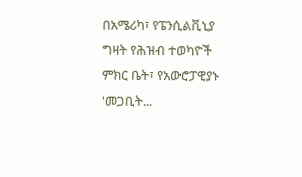በአሜሪካ፣ የፔንሲልቪኒያ ግዛት የሕዝብ ተወካዮች ምክር ቤት፣ የአውሮፓዊያኑ 'መጋቢት...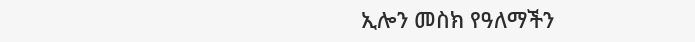ኢሎን መስክ የዓለማችን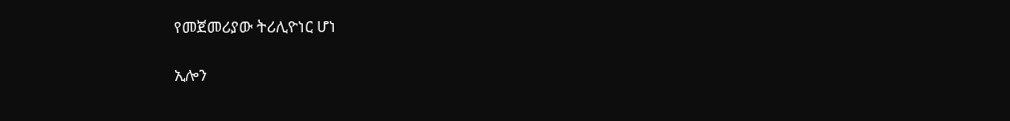የመጀመሪያው ትሪሊዮነር ሆነ

ኢሎን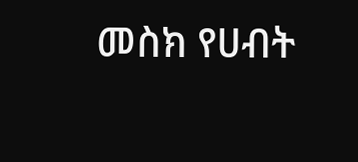መስክ የሀብት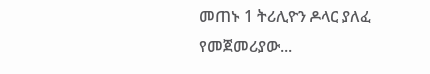መጠኑ 1 ትሪሊዮን ዶላር ያለፈ የመጀመሪያው...